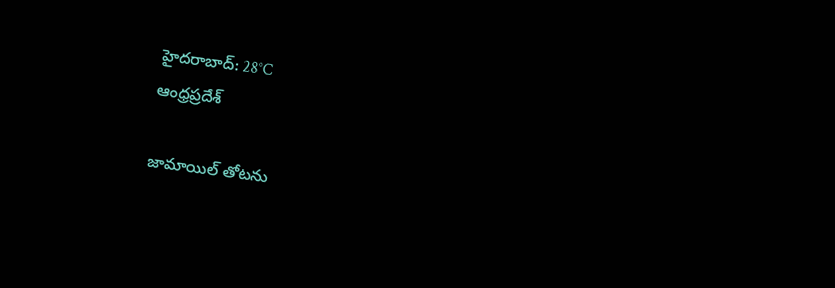హైదరాబాద్: 28°C
ఆంధ్రప్రదేశ్

జామాయిల్ తోటను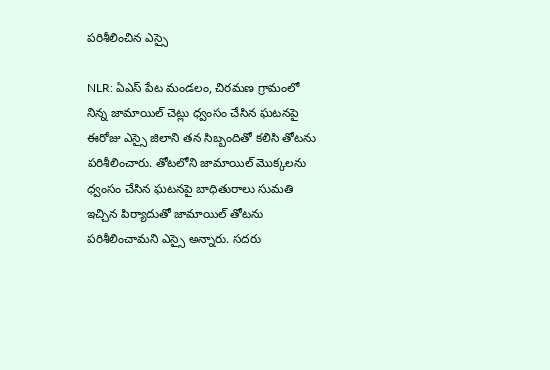పరిశీలించిన ఎస్సై

NLR: ఏఎస్ పేట మండలం, చిరమణ గ్రామంలో నిన్న జామాయిల్ చెట్లు ధ్వంసం చేసిన ఘటనపై ఈరోజు ఎస్సై జిలాని తన సిబ్బందితో కలిసి తోటను పరిశీలించారు. తోటలోని జామాయిల్ మొక్కలను ధ్వంసం చేసిన ఘటనపై బాధితురాలు సుమతి ఇచ్చిన పిర్యాదుతో జామాయిల్ తోటను పరిశీలించామని ఎస్సై అన్నారు. సదరు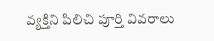వ్యక్తిని పిలిచి పూర్తి వివరాలు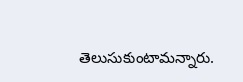తెలుసుకుంటామన్నారు.